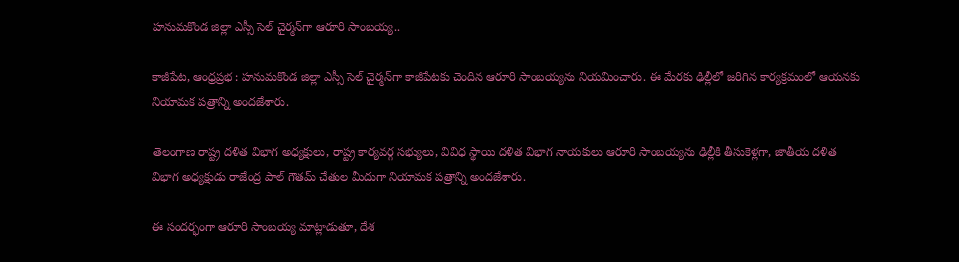హనుమకొండ జిల్లా ఎస్సీ సెల్ చైర్మన్‌గా ఆరూరి సాంబయ్య..

కాజీపేట, ఆంధ్రప్రభ : హనుమకొండ జిల్లా ఎస్సీ సెల్ చైర్మన్‌గా కాజీపేటకు చెందిన ఆరూరి సాంబయ్యను నియమించారు. ఈ మేరకు ఢిల్లీలో జరిగిన కార్యక్రమంలో ఆయనకు నియామక పత్రాన్ని అందజేశారు.

తెలంగాణ రాష్ట్ర దళిత విభాగ అధ్యక్షులు, రాష్ట్ర కార్యవర్గ సభ్యులు, వివిధ స్థాయి దళిత విభాగ నాయకులు ఆరూరి సాంబయ్యను ఢిల్లీకి తీసుకెళ్లగా, జాతీయ దళిత విభాగ అధ్యక్షుడు రాజేంద్ర పాల్ గౌతమ్ చేతుల మీదుగా నియామక పత్రాన్ని అందజేశారు.

ఈ సందర్భంగా ఆరూరి సాంబయ్య మాట్లాడుతూ, దేశ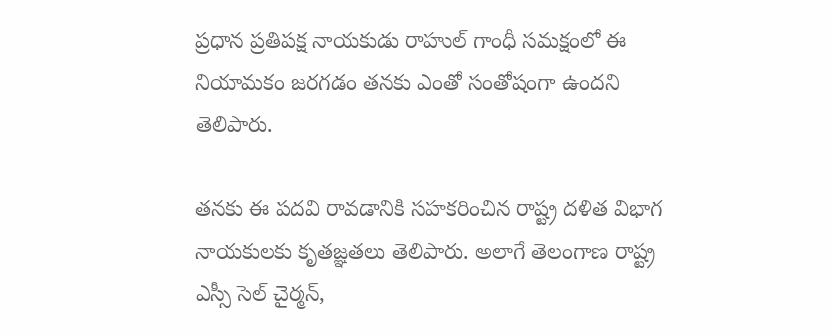ప్రధాన ప్రతిపక్ష నాయకుడు రాహుల్ గాంధీ సమక్షంలో ఈ నియామకం జరగడం తనకు ఎంతో సంతోషంగా ఉందని తెలిపారు.

తనకు ఈ పదవి రావడానికి సహకరించిన రాష్ట్ర దళిత విభాగ నాయకులకు కృతజ్ఞతలు తెలిపారు. అలాగే తెలంగాణ రాష్ట్ర ఎస్సీ సెల్ చైర్మన్,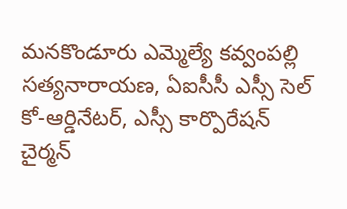మనకొండూరు ఎమ్మెల్యే కవ్వంపల్లి సత్యనారాయణ, ఏఐసీసీ ఎస్సీ సెల్ కో-ఆర్డినేటర్, ఎస్సీ కార్పొరేషన్ చైర్మన్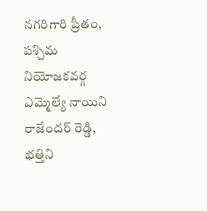నగరిగారి ప్రీతం, పశ్చిమ నియోజకవర్గ ఎమ్మెల్యే నాయిని రాజేందర్ రెడ్డి, భత్తిని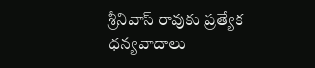శ్రీనివాస్ రావుకు ప్రత్యేక ధన్యవాదాలు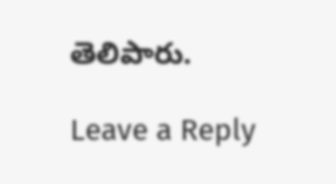తెలిపారు.

Leave a Reply